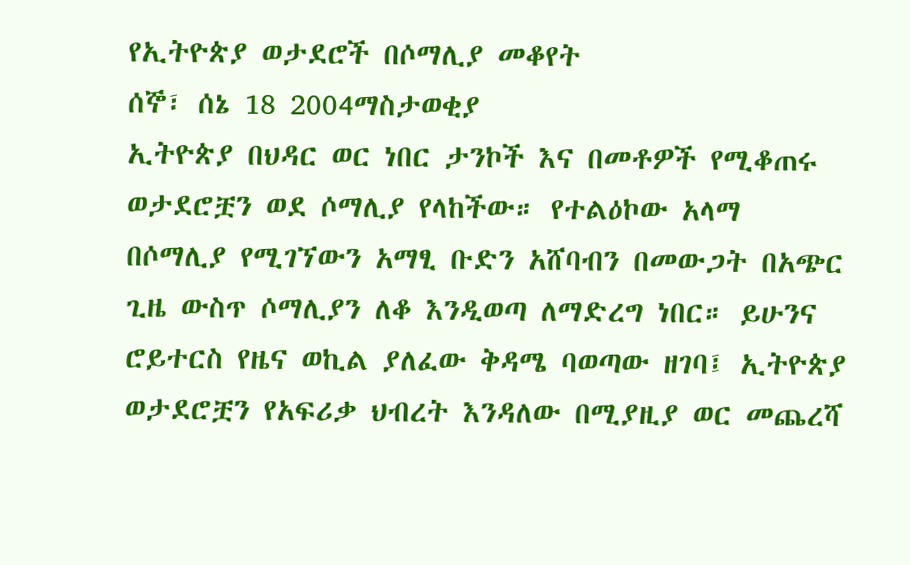የኢትዮጵያ ወታደሮች በሶማሊያ መቆየት
ሰኞ፣ ሰኔ 18 2004ማስታወቂያ
ኢትዮጵያ በህዳር ወር ነበር ታንኮች እና በመቶዎች የሚቆጠሩ ወታደሮቿን ወደ ሶማሊያ የላከችው። የተልዕኮው አላማ በሶማሊያ የሚገኘውን አማፂ ቡድን አሸባብን በመውጋት በአጭር ጊዜ ውስጥ ሶማሊያን ለቆ እንዲወጣ ለማድረግ ነበር። ይሁንና ሮይተርስ የዜና ወኪል ያለፈው ቅዳሜ ባወጣው ዘገባ፤ ኢትዮጵያ ወታደሮቿን የአፍሪቃ ህብረት እንዳለው በሚያዚያ ወር መጨረሻ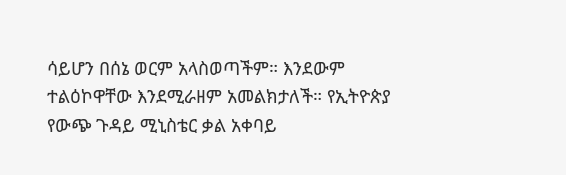ሳይሆን በሰኔ ወርም አላስወጣችም። እንደውም ተልዕኮዋቸው እንደሚራዘም አመልክታለች። የኢትዮጵያ የውጭ ጉዳይ ሚኒስቴር ቃል አቀባይ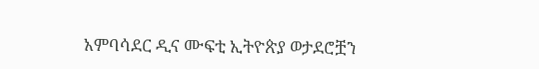አምባሳደር ዲና ሙፍቲ ኢትዮጵያ ወታደሮቿን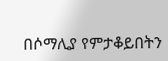በሶማሊያ የምታቆይበትን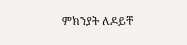ምክንያት ለዶይቸ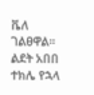ቬለ ገልፀዋል።
ልደት አበበ
ተክሌ የኋላ